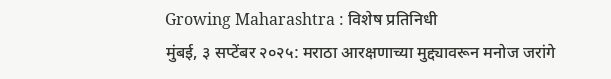Growing Maharashtra : विशेष प्रतिनिधी
मुंबई, ३ सप्टेंबर २०२५: मराठा आरक्षणाच्या मुद्द्यावरून मनोज जरांगे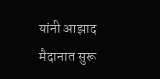यांनी आझाद मैदानात सुरू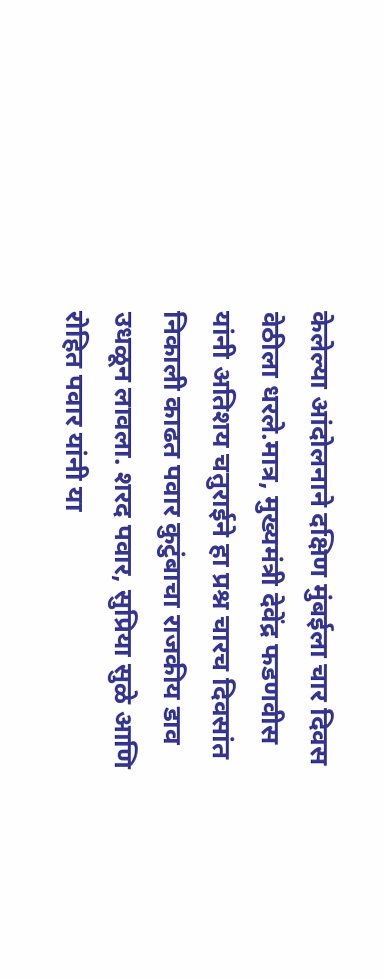केलेल्या आंदोलनाने दक्षिण मुंबईला चार दिवस वेठीला धरले.मात्र, मुख्यमंत्री देवेंद्र फडणवीस यांनी अतिशय चतुराईने हा प्रश्न चारच दिवसांत निकाली काढत पवार कुटुंबाचा राजकीय डाव उधळून लावला. शरद पवार, सुप्रिया सुळे आणि रोहित पवार यांनी या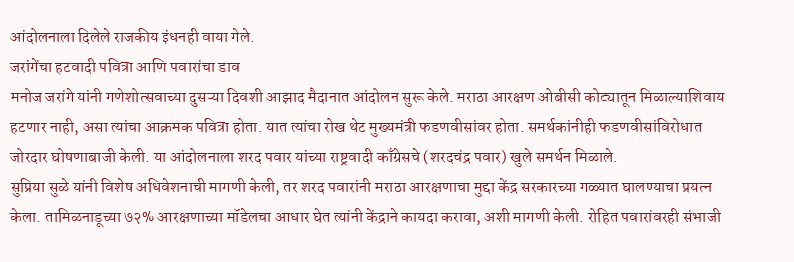आंदोलनाला दिलेले राजकीय इंधनही वाया गेले.
जरांगेंचा हटवादी पवित्रा आणि पवारांचा डाव
मनोज जरांगे यांनी गणेशोत्सवाच्या दुसऱ्या दिवशी आझाद मैदानात आंदोलन सुरू केले. मराठा आरक्षण ओबीसी कोट्यातून मिळाल्याशिवाय हटणार नाही, असा त्यांचा आक्रमक पवित्रा होता. यात त्यांचा रोख थेट मुख्यमंत्री फडणवीसांवर होता. समर्थकांनीही फडणवीसांविरोधात जोरदार घोषणाबाजी केली. या आंदोलनाला शरद पवार यांच्या राष्ट्रवादी काँग्रेसचे (शरदचंद्र पवार) खुले समर्थन मिळाले.
सुप्रिया सुळे यांनी विशेष अधिवेशनाची मागणी केली, तर शरद पवारांनी मराठा आरक्षणाचा मुद्दा केंद्र सरकारच्या गळ्यात घालण्याचा प्रयत्न केला. तामिळनाडूच्या ७२% आरक्षणाच्या मॉडेलचा आधार घेत त्यांनी केंद्राने कायदा करावा, अशी मागणी केली. रोहित पवारांवरही संभाजी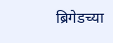ब्रिगेडच्या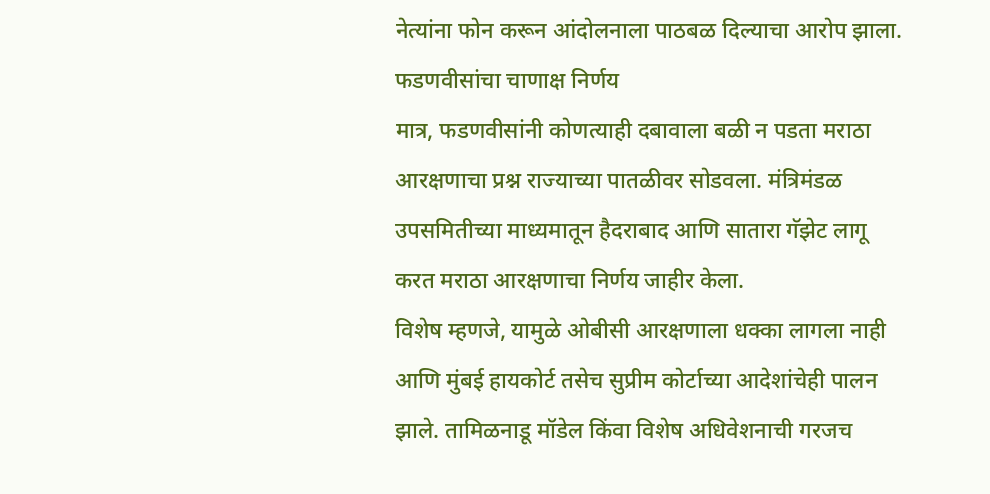नेत्यांना फोन करून आंदोलनाला पाठबळ दिल्याचा आरोप झाला.
फडणवीसांचा चाणाक्ष निर्णय
मात्र, फडणवीसांनी कोणत्याही दबावाला बळी न पडता मराठा आरक्षणाचा प्रश्न राज्याच्या पातळीवर सोडवला. मंत्रिमंडळ उपसमितीच्या माध्यमातून हैदराबाद आणि सातारा गॅझेट लागू करत मराठा आरक्षणाचा निर्णय जाहीर केला.
विशेष म्हणजे, यामुळे ओबीसी आरक्षणाला धक्का लागला नाही आणि मुंबई हायकोर्ट तसेच सुप्रीम कोर्टाच्या आदेशांचेही पालन झाले. तामिळनाडू मॉडेल किंवा विशेष अधिवेशनाची गरजच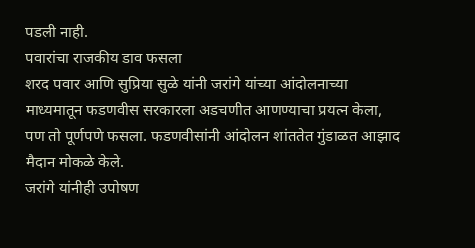पडली नाही.
पवारांचा राजकीय डाव फसला
शरद पवार आणि सुप्रिया सुळे यांनी जरांगे यांच्या आंदोलनाच्या माध्यमातून फडणवीस सरकारला अडचणीत आणण्याचा प्रयत्न केला, पण तो पूर्णपणे फसला. फडणवीसांनी आंदोलन शांततेत गुंडाळत आझाद मैदान मोकळे केले.
जरांगे यांनीही उपोषण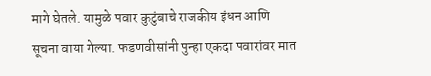मागे घेतले. यामुळे पवार कुटुंबाचे राजकीय इंधन आणि सूचना वाया गेल्या. फडणवीसांनी पुन्हा एकदा पवारांवर मात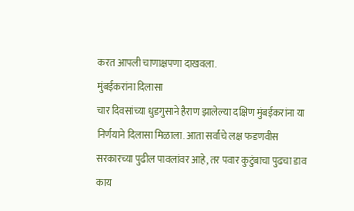करत आपली चाणाक्षपणा दाखवला.
मुंबईकरांना दिलासा
चार दिवसांच्या धुडगुसाने हैराण झालेल्या दक्षिण मुंबईकरांना या निर्णयाने दिलासा मिळाला. आता सर्वांचे लक्ष फडणवीस सरकारच्या पुढील पावलांवर आहे, तर पवार कुटुंबाचा पुढचा डाव काय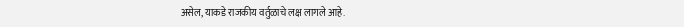असेल, याकडे राजकीय वर्तुळाचे लक्ष लागले आहे.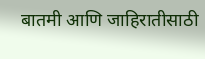बातमी आणि जाहिरातीसाठी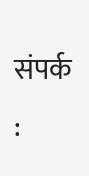संपर्क :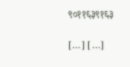९०११६३९१६३

[…] […]